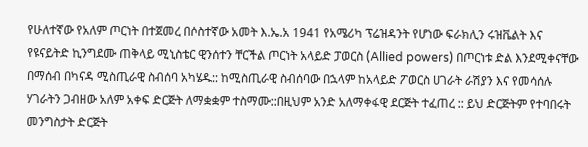የሁለተኛው የአለም ጦርነት በተጀመረ በሶስተኛው አመት እ.ኤ.አ 1941 የአሜሪካ ፕሬዝዳንት የሆነው ፍራክሊን ሩዝቬልት እና የዩናይትድ ኪንግደሙ ጠቅላይ ሚኒስቴር ዊንሰተን ቸርችል ጦርነት አላይድ ፓወርስ (Allied powers) በጦርነቱ ድል እንደሚቀናቸው በማሰብ በካናዳ ሚስጢራዊ ስብሰባ አካሄዱ:: ከሚስጢራዊ ስብሰባው በኋላም ከአላይድ ፖወርስ ሀገራት ራሽያን እና የመሳሰሉ ሃገራትን ጋብዘው አለም አቀፍ ድርጅት ለማቋቋም ተስማሙ::በዚህም አንድ አለማቀፋዊ ደርጅት ተፈጠረ :: ይህ ድርጅትም የተባበሩት መንግስታት ድርጅት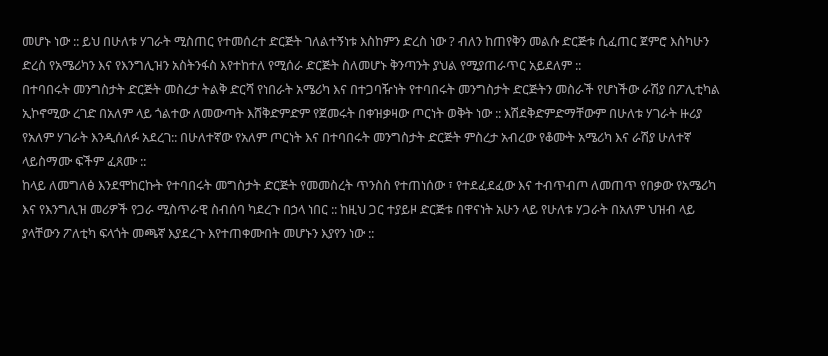መሆኑ ነው :: ይህ በሁለቱ ሃገራት ሚስጠር የተመሰረተ ድርጅት ገለልተኝነቱ እስከምን ድረስ ነው ? ብለን ከጠየቅን መልሱ ድርጅቱ ሲፈጠር ጀምሮ እስካሁን ድረስ የአሜሪካን እና የእንግሊዝን አስትንፋስ እየተከተለ የሚሰራ ድርጅት ስለመሆኑ ቅንጣንት ያህል የሚያጠራጥር አይደለም ::
በተባበሩት መንግስታት ድርጅት መስረታ ትልቅ ድርሻ የነበራት አሜሪካ እና በተጋባዥነት የተባበሩት መንግስታት ድርጅትን መስራች የሆነችው ራሽያ በፖሊቲካል ኢኮኖሚው ረገድ በአለም ላይ ጎልተው ለመውጣት እሸቅድምድም የጀመሩት በቀዝቃዛው ጦርነት ወቅት ነው :: እሽደቅድምድማቸውም በሁለቱ ሃገራት ዙሪያ የአለም ሃገራት እንዲሰለፉ አደረገ:: በሁለተኛው የአለም ጦርነት እና በተባበሩት መንግስታት ድርጅት ምስረታ አብረው የቆሙት አሜሪካ እና ራሽያ ሁለተኛ ላይስማሙ ፍችም ፈጸሙ ::
ከላይ ለመግለፅ እንደሞከርኩት የተባበሩት መግስታት ድርጅት የመመስረት ጥንስስ የተጠነሰው ፣ የተደፈደፈው እና ተብጥብጦ ለመጠጥ የበቃው የአሜሪካ እና የእንግሊዝ መሪዎች የጋራ ሚስጥራዊ ስብሰባ ካደረጉ በኃላ ነበር :: ከዚህ ጋር ተያይዞ ድርጅቱ በዋናነት አሁን ላይ የሁለቱ ሃጋራት በአለም ህዝብ ላይ ያላቸውን ፖለቲካ ፍላጎት መጫኛ እያደረጉ እየተጠቀሙበት መሆኑን እያየን ነው ::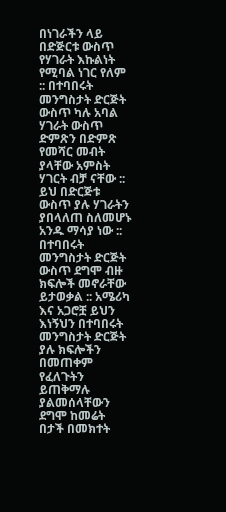በነገራችን ላይ በድጅርቱ ውስጥ የሃገራት እኩልነት የሚባል ነገር የለም :: በተባበሩት መንግስታት ድርጅት ውስጥ ካሉ አባል ሃገራት ውስጥ ድምጽን በድምጽ የመሻር መብት ያላቸው አምስት ሃገርት ብቻ ናቸው :: ይህ በድርጅቱ ውስጥ ያሉ ሃገራትን ያበላለጠ ስለመሆኑ አንዱ ማሳያ ነው ::
በተባበሩት መንግስታት ድርጅት ውስጥ ደግሞ ብዙ ክፍሎች መኖራቸው ይታወቃል :: አሜሪካ እና አጋሮቿ ይህን እነኝህን በተባበሩት መንግስታት ድርጅት ያሉ ክፍሎችን በመጠቀም የፈለጉትን ይጠቅማሉ ያልመሰላቸውን ደግሞ ከመሬት በታች በመክተት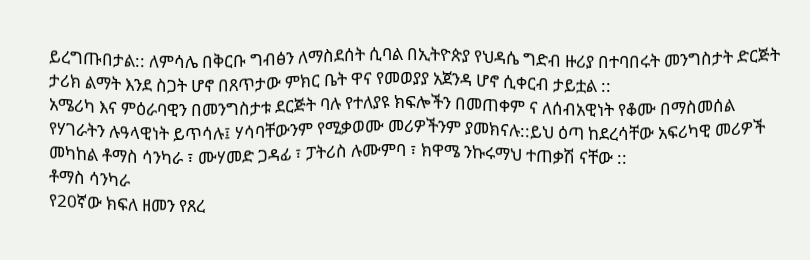ይረግጡበታል:: ለምሳሌ በቅርቡ ግብፅን ለማስደሰት ሲባል በኢትዮጵያ የህዳሴ ግድብ ዙሪያ በተባበሩት መንግስታት ድርጅት ታሪክ ልማት እንደ ስጋት ሆኖ በጸጥታው ምክር ቤት ዋና የመወያያ አጀንዳ ሆኖ ሲቀርብ ታይቷል ::
አሜሪካ እና ምዕራባዊን በመንግስታቱ ደርጅት ባሉ የተለያዩ ክፍሎችን በመጠቀም ና ለሰብአዊነት የቆሙ በማስመሰል የሃገራትን ሉዓላዊነት ይጥሳሉ፤ ሃሳባቸውንም የሚቃወሙ መሪዎችንም ያመክናሉ::ይህ ዕጣ ከደረሳቸው አፍሪካዊ መሪዎች መካከል ቶማስ ሳንካራ ፣ ሙሃመድ ጋዳፊ ፣ ፓትሪስ ሉሙምባ ፣ ክዋሜ ንኩሩማህ ተጠቃሽ ናቸው ::
ቶማስ ሳንካራ
የ20ኛው ክፍለ ዘመን የጸረ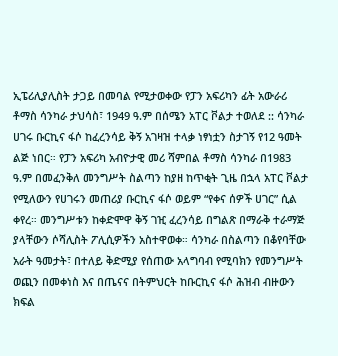ኢፔሪሊያሊስት ታጋይ በመባል የሚታወቀው የፓን አፍሪካን ፊት አውራሪ ቶማስ ሳንካራ ታህሳስ፣ 1949 ዓ.ም በሰሜን አፐር ቮልታ ተወለደ :: ሳንካራ ሀገሩ ቡርኪና ፋሶ ከፈረንሳይ ቅኝ አገዛዝ ተላቃ ነፃነቷን ስታገኝ የ12 ዓመት ልጅ ነበር። የፓን አፍሪካ አብዮታዊ መሪ ሻምበል ቶማስ ሳንካራ በ1983 ዓ.ም በመፈንቅለ መንግሥት ስልጣን ከያዘ ከጥቂት ጊዜ በኋላ አፐር ቮልታ የሚለውን የሀገሩን መጠሪያ ቡርኪና ፋሶ ወይም “የቀና ሰዎች ሀገር” ሲል ቀየረ። መንግሥቱን ከቀድሞዋ ቅኝ ገዢ ፈረንሳይ በግልጽ በማራቅ ተራማጅ ያላቸውን ሶሻሊስት ፖሊሲዎችን አስተዋወቀ። ሳንካራ በስልጣን በቆየባቸው አራት ዓመታት፣ በተለይ ቅድሚያ የሰጠው አላግባብ የሚባክን የመንግሥት ወጪን በመቀነስ እና በጤናና በትምህርት ከቡርኪና ፋሶ ሕዝብ ብዙውን ክፍል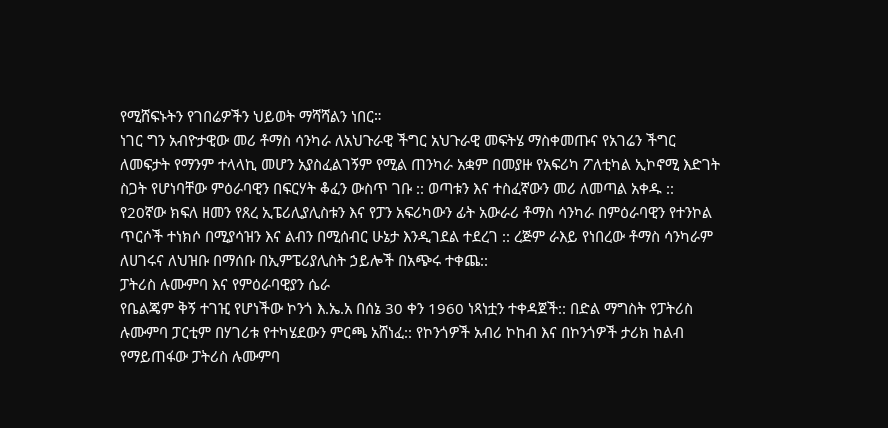የሚሸፍኑትን የገበሬዎችን ህይወት ማሻሻልን ነበር።
ነገር ግን አብዮታዊው መሪ ቶማስ ሳንካራ ለአህጉራዊ ችግር አህጉራዊ መፍትሄ ማስቀመጡና የአገሬን ችግር ለመፍታት የማንም ተላላኪ መሆን አያስፈልገኝም የሚል ጠንካራ አቋም በመያዙ የአፍሪካ ፖለቲካል ኢኮኖሚ እድገት ስጋት የሆነባቸው ምዕራባዊን በፍርሃት ቆፈን ውስጥ ገቡ :: ወጣቱን እና ተስፈኛውን መሪ ለመጣል አቀዱ :: የ20ኛው ክፍለ ዘመን የጸረ ኢፔሪሊያሊስቱን እና የፓን አፍሪካውን ፊት አውራሪ ቶማስ ሳንካራ በምዕራባዊን የተንኮል ጥርሶች ተነክሶ በሚያሳዝን እና ልብን በሚሰብር ሁኔታ እንዲገደል ተደረገ :: ረጅም ራእይ የነበረው ቶማስ ሳንካራም ለሀገሩና ለህዝቡ በማሰቡ በኢምፔሪያሊስት ኃይሎች በአጭሩ ተቀጨ::
ፓትሪስ ሉሙምባ እና የምዕራባዊያን ሴራ
የቤልጄም ቅኝ ተገዢ የሆነችው ኮንጎ እ.ኤ.አ በሰኔ 30 ቀን 1960 ነጻነቷን ተቀዳጀች:: በድል ማግስት የፓትሪስ ሉሙምባ ፓርቲም በሃገሪቱ የተካሄደውን ምርጫ አሸነፈ:: የኮንጎዎች አብሪ ኮከብ እና በኮንጎዎች ታሪክ ከልብ የማይጠፋው ፓትሪስ ሉሙምባ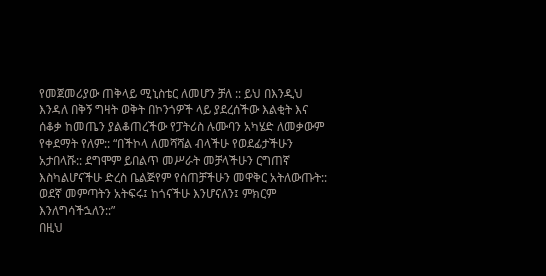የመጀመሪያው ጠቅላይ ሚኒስቴር ለመሆን ቻለ :: ይህ በእንዲህ እንዳለ በቅኝ ግዛት ወቅት በኮንጎዎች ላይ ያደረሰችው እልቂት እና ሰቆቃ ከመጤን ያልቆጠረችው የፓትሪስ ሉሙባን አካሄድ ለመቃውም የቀደማት የለም:: “በችኮላ ለመሻሻል ብላችሁ የወደፊታችሁን አታበላሹ:: ደግሞም ይበልጥ መሥራት መቻላችሁን ርግጠኛ እስካልሆናችሁ ድረስ ቤልጅየም የሰጠቻችሁን መዋቅር አትለውጡት:: ወደኛ መምጣትን አትፍሩ፤ ከጎናችሁ እንሆናለን፤ ምክርም እንለግሳችኋለን::”
በዚህ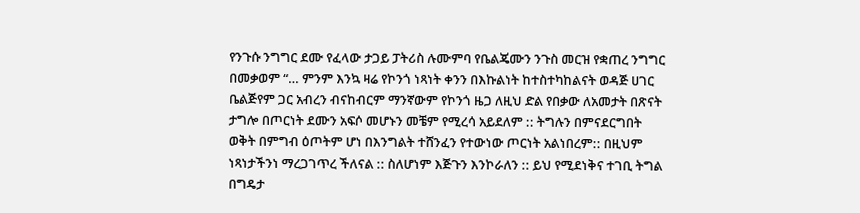የንጉሱ ንግግር ደሙ የፈላው ታጋይ ፓትሪስ ሉሙምባ የቤልጄሙን ንጉስ መርዝ የቋጠረ ንግግር በመቃወም “… ምንም እንኳ ዛሬ የኮንጎ ነጻነት ቀንን በእኩልነት ከተስተካከልናት ወዳጅ ሀገር ቤልጅየም ጋር አብረን ብናከብርም ማንኛውም የኮንጎ ዜጋ ለዚህ ድል የበቃው ለአመታት በጽናት ታግሎ በጦርነት ደሙን አፍሶ መሆኑን መቼም የሚረሳ አይደለም :: ትግሉን በምናደርግበት ወቅት በምግብ ዕጦትም ሆነ በእንግልት ተሸንፈን የተውነው ጦርነት አልነበረም:: በዚህም ነጻነታችንነ ማረጋገጥረ ችለናል :: ስለሆነም እጅጉን እንኮራለን :: ይህ የሚደነቅና ተገቢ ትግል በግዴታ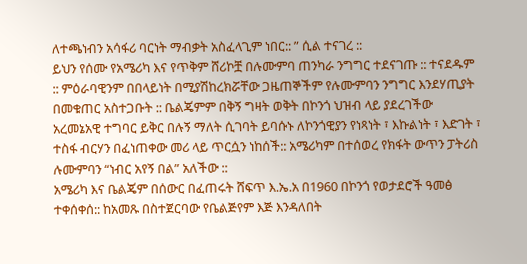ለተጫነብን አሳፋሪ ባርነት ማብቃት አስፈላጊም ነበር:: ” ሲል ተናገረ ::
ይህን የሰሙ የአሜሪካ እና የጥቅም ሸሪኮቿ በሉሙምባ ጠንካራ ንግግር ተደናገጡ :: ተናደዱም :: ምዕራባዊንም በበላይነት በሚያሽከረክሯቸው ጋዜጠኞችም የሉሙምባን ንግግር እንደሃጢያት በመቁጠር አስተጋቡት :: ቤልጄምም በቅኝ ግዛት ወቅት በኮንጎ ህዝብ ላይ ያደረገችው አረመኔአዊ ተግባር ይቅር በሉኝ ማለት ሲገባት ይባሱኑ ለኮንጎዊያን የነጻነት ፣ እኩልነት ፣ እድገት ፣ ተስፋ ብርሃን በፈነጠቀው መሪ ላይ ጥርሷን ነከሰች:: አሜሪካም በተሰወረ የክፋት ውጥን ፓትሪስ ሉሙምባን “ነብር አየኝ በል” አለችው ::
አሜሪካ እና ቤልጄም በሰውር በፈጠሩት ሸፍጥ እ.ኤ.አ በ1960 በኮንጎ የወታደሮች ዓመፅ ተቀሰቀሰ:: ከአመጹ በስተጀርባው የቤልጅየም እጅ እንዳለበት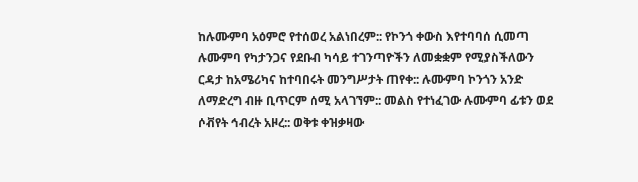ከሉሙምባ አዕምሮ የተሰወረ አልነበረም:: የኮንጎ ቀውስ እየተባባሰ ሲመጣ ሉሙምባ የካታንጋና የደቡብ ካሳይ ተገንጣዮችን ለመቋቋም የሚያስችለውን ርዳታ ከአሜሪካና ከተባበሩት መንግሥታት ጠየቀ:: ሉሙምባ ኮንጎን አንድ ለማድረግ ብዙ ቢጥርም ሰሚ አላገኘም:: መልስ የተነፈገው ሉሙምባ ፊቱን ወደ ሶቭየት ኅብረት አዞረ:: ወቅቱ ቀዝቃዛው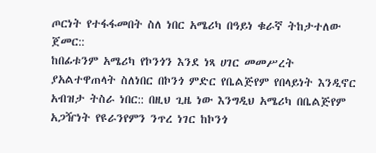ጦርነት የተፋፋመበት ስለ ነበር አሜሪካ በዓይነ ቁራኛ ትከታተለው ጀመር::
ከበፊቱንም አሜሪካ የኮንጎን እንደ ነጻ ሀገር መመሥረት ያአልተዋጠላት ስለነበር በኮንጎ ምድር የቤልጅየም የበላይነት እንዲኖር አብዝታ ትስራ ነበር:: በዚህ ጊዜ ነው እንግዲህ አሜሪካ በቤልጅየም አጋዥነት የዩራንየምን ንጥረ ነገር ከኮንጎ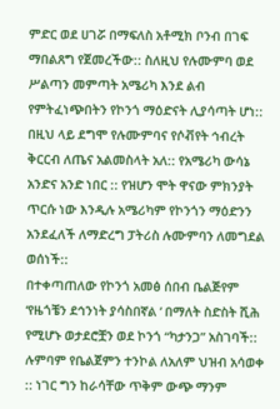ምድር ወደ ሀገሯ በማፍለስ አቶሚክ ቦንብ በገፍ ማበልጸግ የጀመረችው:: ስለዚህ የሉሙምባ ወደ ሥልጣን መምጣት አሜሪካ እንደ ልብ የምትፈነጭበትን የኮንጎ ማዕድናት ሊያሳጣት ሆነ:: በዚህ ላይ ደግሞ የሉሙምባና የሶቭየት ኅብረት ቅርርብ ለጤና አልመስላት አለ:: የአሜሪካ ውሳኔ አንድና አንድ ነበር :: የዝሆን ሞት ዋናው ምክንያት ጥርሱ ነው እንዲሉ አሜሪካም የኮንጎን ማዕድንን አንደፈለች ለማድረግ ፓትሪስ ሉሙምባን ለመግደል ወሰነች::
በተቀጣጠለው የኮንጎ አመፅ ሰበብ ቤልጅየም ‘የዜጎቼን ደኅንነት ያሳስበኛል ’ በማለት ስድስት ሺሕ የሚሆኑ ወታደሮቿን ወደ ኮንጎ “ካታንጋ” አስገባች:: ሉምባም የቤልጀምን ተንኮል ለአለም ህዝብ አሳወቀ :: ነገር ግን ከራሳቸው ጥቅም ውጭ ማንም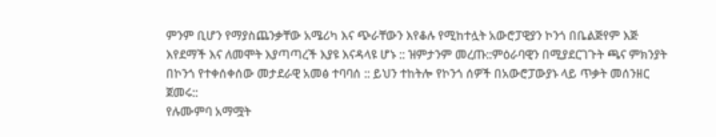ምንም ቢሆን የማያስጨንቃቸው አሜሪካ እና ጭራቸውን እየቆሉ የሚከተሏት አውሮፓዊያን ኮንጎ በቤልጅየም እጅ እየደማች እና ለመሞት እያጣጣረች እያዩ እናዳላዩ ሆኑ :: ዝምታንም መረጡ::ምዕራባዊን በሚያደርገጉት ጫና ምክንያት በኮንጎ የተቀሰቀሰው መታደራዊ አመፅ ተባባሰ :: ይህን ተከትሎ የኮንጎ ሰዎች በአውሮፓውያኑ ላይ ጥቃት መሰንዘር ጀመሩ::
የሉሙምባ አማሟት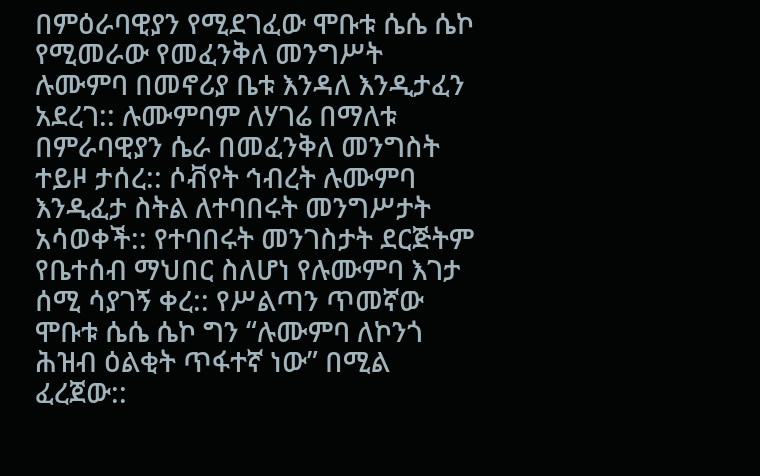በምዕራባዊያን የሚደገፈው ሞቡቱ ሴሴ ሴኮ የሚመራው የመፈንቅለ መንግሥት ሉሙምባ በመኖሪያ ቤቱ እንዳለ እንዲታፈን አደረገ:: ሉሙምባም ለሃገሬ በማለቱ በምራባዊያን ሴራ በመፈንቅለ መንግስት ተይዞ ታሰረ:: ሶቭየት ኅብረት ሉሙምባ እንዲፈታ ስትል ለተባበሩት መንግሥታት አሳወቀች:: የተባበሩት መንገስታት ደርጅትም የቤተሰብ ማህበር ስለሆነ የሉሙምባ እገታ ሰሚ ሳያገኝ ቀረ:: የሥልጣን ጥመኛው ሞቡቱ ሴሴ ሴኮ ግን “ሉሙምባ ለኮንጎ ሕዝብ ዕልቂት ጥፋተኛ ነው” በሚል ፈረጀው::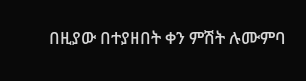በዚያው በተያዘበት ቀን ምሽት ሉሙምባ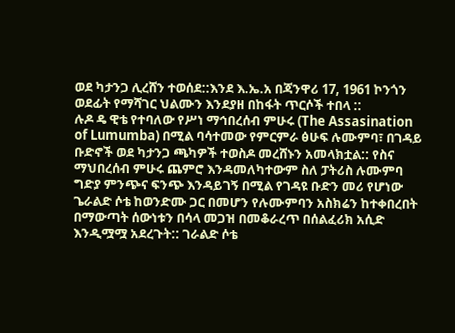ወደ ካታንጋ ሊረሸን ተወሰደ::እንደ እ.ኤ.አ በጃንዋሪ 17, 1961 ኮንጎን ወደፊት የማሻገር ህልሙን እንደያዘ በከፋት ጥርሶች ተበላ ::
ሉዶ ዴ ዊቴ የተባለው የሥነ ማኅበረሰብ ምሁሩ (The Assasination of Lumumba) በሚል ባሳተመው የምርምራ ፅሁፍ ሉሙምባ፣ በገዳይ ቡድኖች ወደ ካታንጋ ጫካዎች ተወስዶ መረሸኑን አመላክቷል:: የስና ማህበረሰብ ምሁሩ ጨምሮ እንዳመለካተውም ስለ ፓትሪስ ሉሙምባ ግድያ ምንጭና ፍንጭ እንዳይገኝ በሚል የገዳዩ ቡድን መሪ የሆነው ጌራልድ ሶቴ ከወንድሙ ጋር በመሆን የሉሙምባን አስክሬን ከተቀበረበት በማውጣት ሰውነቱን በሳላ መጋዝ በመቆራረጥ በሰልፈሪክ አሲድ እንዲሟሟ አደረጉት:: ገራልድ ሶቴ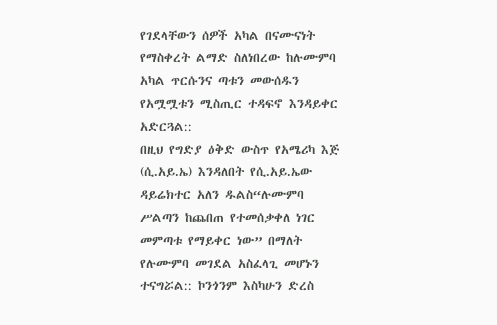የገደላቸውን ሰዎች አካል በናሙናነት የማስቀረት ልማድ ስለነበረው ከሉሙምባ አካል ጥርሱንና ጣቱን መውሰዱን የአሟሟቱን ሚስጢር ተዳፍኖ እንዳይቀር አድርጓል::
በዚህ የግድያ ዕቅድ ውስጥ የአሜሪካ እጅ (ሲ.አይ.ኤ) እንዳለበት የሲ.አይ.ኤው ዳይሬክተር አለን ዱልስ“ሉሙምባ ሥልጣን ከጨበጠ የተመሰቃቀለ ነገር መምጣቱ የማይቀር ነው” በማለት የሉሙምባ መገደል አስፈላጊ መሆኑን ተናግሯል:: ኮንጎንም እስካሁን ድረስ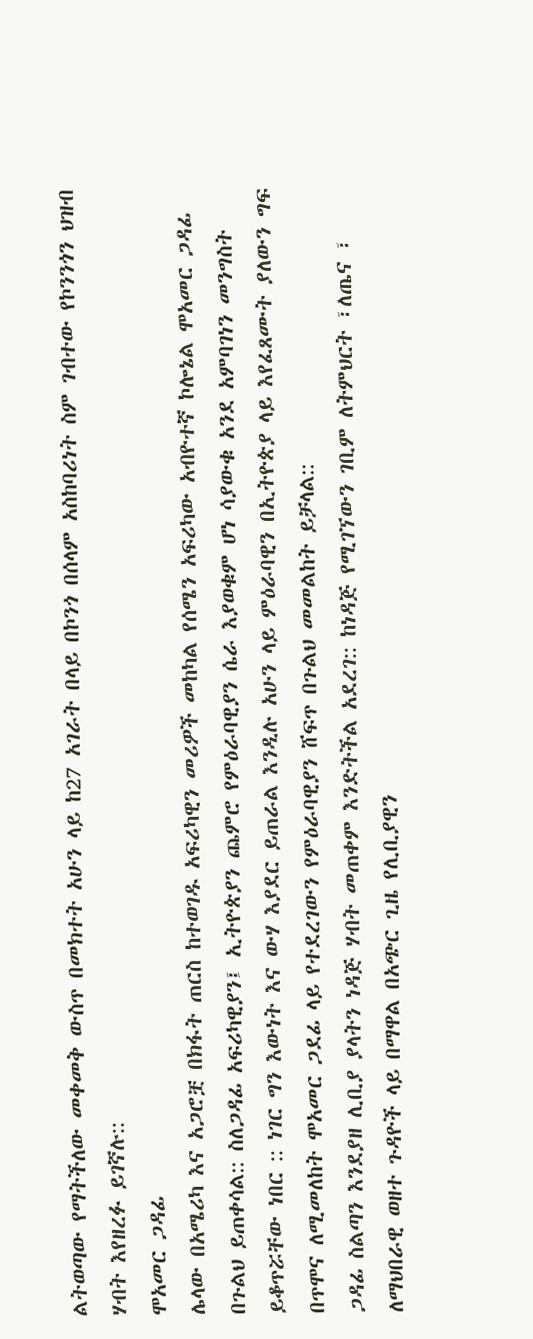ልትወጣው የማትችለው መቀመቅ ውስጥ በመክተት አሁን ላይ ከ27 አገራት በላይ በኮንጎ በሰላም አስከባሪነት ስም ገብተው የኮንንጎን ህዝብ ሃብት እየዘረፉ ይገኛሉ::
ሞአመር ጋዳፊ
ሌላው በአሜሪካ እና አጋሮቿ በክፋት ጠርስ ከተወገዱ አፍሪካዊን መሪዎች መከካል የሰሜን አፍሪካው አብዮተኛ ኮሎኔል ሞአመር ጋዳፊ በጉልህ ይጠቀሳል:: ስለጋዳፊ አፍሪካዊያን፤ ኢትዮጵያን ጨምሮ የምዕራባዊያን ሴራ እያወቁም ሆነ ሳያውቁ አንደ አምባገነን መንግስት ይቆጥሯቸው ነበር :: ነገር ግን እውነት እና ውሃ እያደር ይጠራል እንዲሉ አሁን ላይ ምዕራባዊን በኢትዮጵያ ላይ እየፈጸሙት ያለውን ግፍ በጥሞና ለሚመለከት ሞአመር ጋደፊ ላይ የተደረገውን የምዕራባዊያን ሸፍጥ በጉልህ መመልከት ይቻላል::
ጋዳፊ ስልጣን እንደያዘ ሊቢያ ያላትን ነዳጅ ሃብት መጠቀም እንድትችል አደረገ:: ከነዳጅ የሚገኘውን ገቢም ለትምህርት ፣ለጤና ፣ ለማህበራዊ ወዘተ ጉዳዮች ላይ በማዋል በአጭር ጊዜ የሊቢያዊን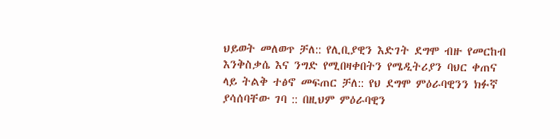ህይወት መለወጥ ቻለ:: የሊቢያዊን እድገት ደግሞ ብዙ የመርከብ እንቅስቃሴ እና ንግድ የሚበዛቀበትን የሜዲትሪያን ባህር ቀጠና ላይ ትልቅ ተፅኖ መፍጠር ቻለ:: የህ ደግሞ ምዕራባዊንን ክፉኛ ያሳሰባቸው ገባ :: በዚህም ምዕራባዊን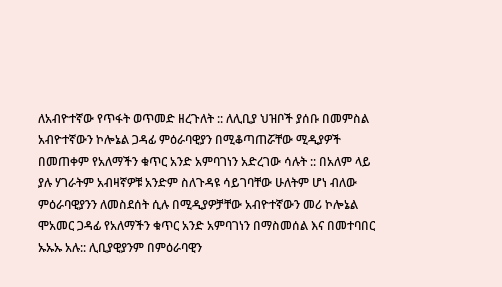ለአብዮተኛው የጥፋት ወጥመድ ዘረጉለት :: ለሊቢያ ህዝቦች ያሰቡ በመምስል አብዮተኛውን ኮሎኔል ጋዳፊ ምዕራባዊያን በሚቆጣጠሯቸው ሚዲያዎች በመጠቀም የአለማችን ቁጥር አንድ አምባገነን አድረገው ሳሉት :: በአለም ላይ ያሉ ሃገራትም አብዛኛዎቹ አንድም ስለጉዳዩ ሳይገባቸው ሁለትም ሆነ ብለው ምዕራባዊያንን ለመስደሰት ሲሉ በሚዲያዎቻቸው አብዮተኛውን መሪ ኮሎኔል ሞአመር ጋዳፊ የአለማችን ቁጥር አንድ አምባገነን በማስመሰል እና በመተባበር ኡኡኡ አሉ:: ሊቢያዊያንም በምዕራባዊን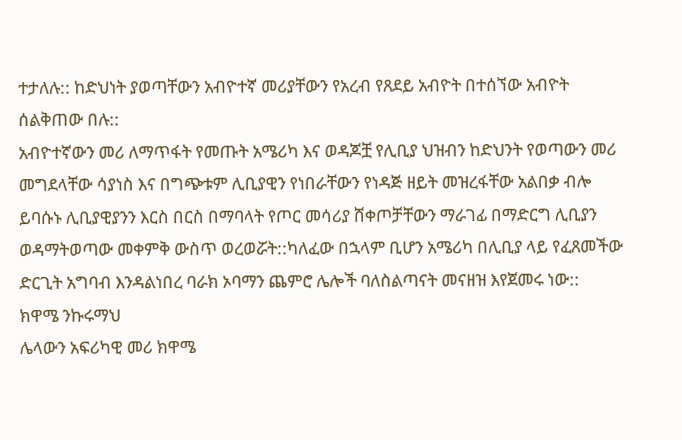ተታለሉ:: ከድህነት ያወጣቸውን አብዮተኛ መሪያቸውን የአረብ የጸደይ አብዮት በተሰኘው አብዮት ሰልቅጠው በሉ::
አብዮተኛውን መሪ ለማጥፋት የመጡት አሜሪካ እና ወዳጆቿ የሊቢያ ህዝብን ከድህንት የወጣውን መሪ መግደላቸው ሳያነስ እና በግጭቱም ሊቢያዊን የነበራቸውን የነዳጅ ዘይት መዝረፋቸው አልበቃ ብሎ ይባሱኑ ሊቢያዊያንን እርስ በርስ በማባላት የጦር መሳሪያ ሸቀጦቻቸውን ማራገፊ በማድርግ ሊቢያን ወዳማትወጣው መቀምቅ ውስጥ ወረወሯት::ካለፈው በኋላም ቢሆን አሜሪካ በሊቢያ ላይ የፈጸመችው ድርጊት አግባብ እንዳልነበረ ባራክ ኦባማን ጨምሮ ሌሎች ባለስልጣናት መናዘዝ እየጀመሩ ነው::
ክዋሜ ንኩሩማህ
ሌላውን አፍሪካዊ መሪ ክዋሜ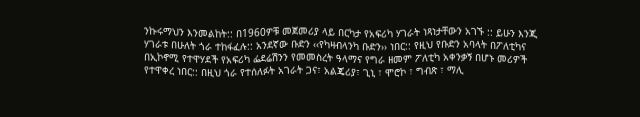ንኩሩማህን እንመልከት:: በ1960ዎቹ መጀመሪያ ላይ በርካታ የአፍሪካ ሃገራት ነጻነታቸውን አገኙ :: ይሁን እንጂ ሃገራቱ በሁለት ጎራ ተከፋፈሉ:: አንደኛው ቡድን ‹‹የካዛብላንካ ቡድን›› ነበር:: የዚህ የቡድን አባላት በፖለቲካና በኢኮኖሚ የተዋሃደች የአፍሪካ ፌደሬሽንን የመመስረት ዓላማና የግራ ዘመም ፖለቲካ አቀንቃኝ በሆኑ መሪዎች የተዋቀረ ነበር:: በዚህ ጎራ የተሰለፉት አገራት ጋና፣ አልጄሪያ፣ ጊኒ ፣ ሞሮኮ ፣ ግብጽ ፣ ማሊ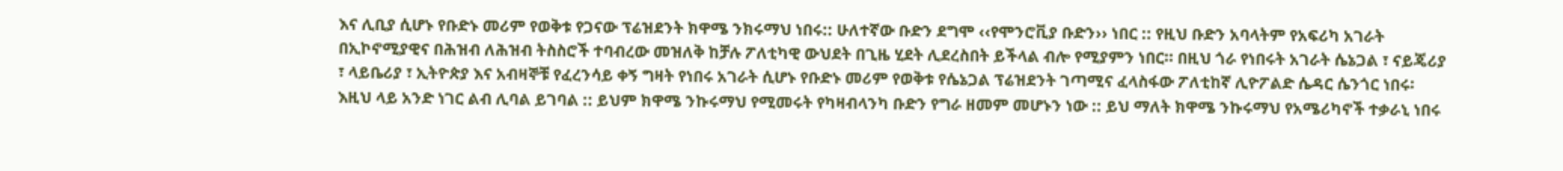እና ሊቢያ ሲሆኑ የቡድኑ መሪም የወቅቱ የጋናው ፕሬዝደንት ክዋሜ ንክሩማህ ነበሩ:: ሁለተኛው ቡድን ደግሞ ‹‹የሞንሮቪያ ቡድን›› ነበር :: የዚህ ቡድን አባላትም የአፍሪካ አገራት በኢኮኖሚያዊና በሕዝብ ለሕዝብ ትስስሮች ተባብረው መዝለቅ ከቻሉ ፖለቲካዊ ውህደት በጊዜ ሂደት ሊደረስበት ይችላል ብሎ የሚያምን ነበር። በዚህ ጎራ የነበሩት አገራት ሴኔጋል ፣ ናይጄሪያ ፣ ላይቤሪያ ፣ ኢትዮጵያ እና አብዛኞቹ የፈረንሳይ ቀኝ ግዛት የነበሩ አገራት ሲሆኑ የቡድኑ መሪም የወቅቱ የሴኔጋል ፕሬዝደንት ገጣሚና ፈላስፋው ፖለቲከኛ ሊዮፖልድ ሴዳር ሴንጎር ነበሩ፡
እዚህ ላይ አንድ ነገር ልብ ሊባል ይገባል :: ይህም ክዋሜ ንኩሩማህ የሚመሩት የካዛብላንካ ቡድን የግራ ዘመም መሆኑን ነው :: ይህ ማለት ክዋሜ ንኩሩማህ የአሜሪካኖች ተቃራኒ ነበሩ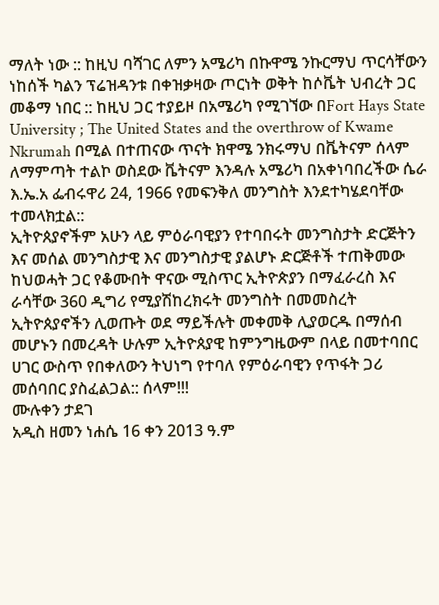ማለት ነው :: ከዚህ ባሻገር ለምን አሜሪካ በኩዋሜ ንኩርማህ ጥርሳቸውን ነከሰች ካልን ፕሬዝዳንቱ በቀዝቃዛው ጦርነት ወቅት ከሶቬት ህብረት ጋር መቆማ ነበር :: ከዚህ ጋር ተያይዞ በአሜሪካ የሚገኘው በFort Hays State University ; The United States and the overthrow of Kwame Nkrumah በሚል በተጠናው ጥናት ክዋሜ ንክሩማህ በቬትናም ሰላም ለማምጣት ተልኮ ወስደው ቬትናም እንዳሉ አሜሪካ በአቀነባበረችው ሴራ እ.ኤ.አ ፌብሩዋሪ 24, 1966 የመፍንቅለ መንግስት እንደተካሄደባቸው ተመላክቷል::
ኢትዮጰያኖችም አሁን ላይ ምዕራባዊያን የተባበሩት መንግስታት ድርጅትን እና መሰል መንግስታዊ እና መንግስታዊ ያልሆኑ ድርጅቶች ተጠቅመው ከህወሓት ጋር የቆሙበት ዋናው ሚስጥር ኢትዮጵያን በማፈራረስ እና ራሳቸው 360 ዲግሪ የሚያሽከረክሩት መንግስት በመመስረት ኢትዮጰያኖችን ሊወጡት ወደ ማይችሉት መቀመቅ ሊያወርዱ በማሰብ መሆኑን በመረዳት ሁሉም ኢትዮጰያዊ ከምንግዜውም በላይ በመተባበር ሀገር ውስጥ የበቀለውን ትህነግ የተባለ የምዕራባዊን የጥፋት ጋሪ መሰባበር ያስፈልጋል:: ሰላም!!!
ሙሉቀን ታደገ
አዲስ ዘመን ነሐሴ 16 ቀን 2013 ዓ.ም